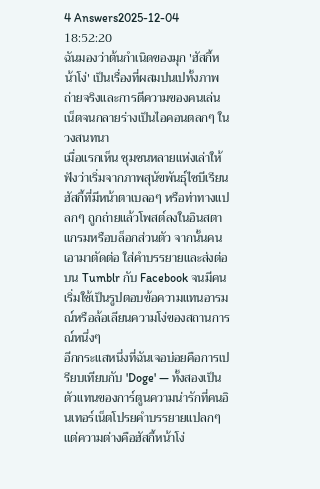4 Answers2025-12-04 18:52:20
ฉันมองว่าต้นกำเนิดของมุก 'ฮัสกี้หน้าโง่' เป็นเรื่องที่ผสมปนเปทั้งภาพถ่ายจริงและการตีความของคนเล่นเน็ตจนกลายร่างเป็นไอคอนตลกๆ ในวงสนทนา
เมื่อแรกเห็น ชุมชนหลายแห่งเล่าให้ฟังว่าเริ่มจากภาพสุนัขพันธุ์ไซบีเรียนฮัสกี้ที่มีหน้าตาเบลอๆ หรือท่าทางแปลกๆ ถูกถ่ายแล้วโพสต์ลงในอินสตาแกรมหรือบล็อกส่วนตัว จากนั้นคนเอามาตัดต่อ ใส่คำบรรยายและส่งต่อบน Tumblr กับ Facebook จนมีคนเริ่มใช้เป็นรูปตอบข้อความแทนอารมณ์หรือล้อเลียนความโง่ของสถานการณ์หนึ่งๆ
อีกกระแสหนึ่งที่ฉันเจอบ่อยคือการเปรียบเทียบกับ 'Doge' — ทั้งสองเป็นตัวแทนของการ์ตูนความน่ารักที่คนอินเทอร์เน็ตโปรยคำบรรยายแปลกๆ แต่ความต่างคือฮัสกี้หน้าโง่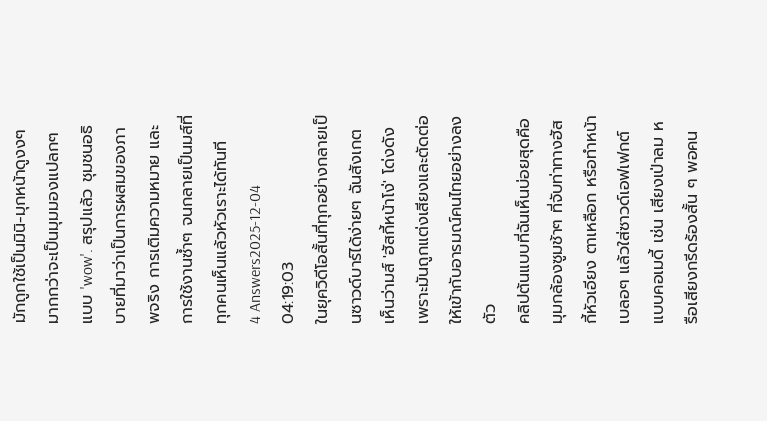มักถูกใช้เป็นมินิ-มุกหน้าดูงงๆ มากกว่าจะเป็นมุมมองแปลกๆ แบบ 'wow'. สรุปแล้ว ชุมชนอธิบายที่มาว่าเป็นการผสมของภาพจริง การเติมความหมาย และการใช้งานซ้ำๆ จนกลายเป็นมส์ที่ทุกคนเห็นแล้วหัวเราะได้ทันที
4 Answers2025-12-04 04:19:03
ในยุควิดีโอสั้นที่ทุกอย่างกลายเป็นซาวด์บาร์ได้ง่ายๆ ฉันสังเกตเห็นว่ามส์ 'ฮัสกี้หน้าโง่' โด่งดังเพราะมันถูกแต่งเสียงและตัดต่อให้เข้ากับอารมณ์คนไทยอย่างลงตัว
คลิปต้นแบบที่ฉันเห็นบ่อยสุดคือมุมกล้องซูมช้าๆ ที่จับท่าทางฮัสกี้หัวเอียง ตาเหลือก หรือทำหน้าเบลอๆ แล้วใส่ซาวด์เอฟเฟกต์แบบคอเมดี้ เช่น เสียงเป่าลม หรือเสียงกรีดร้องสั้น ๆ พอคน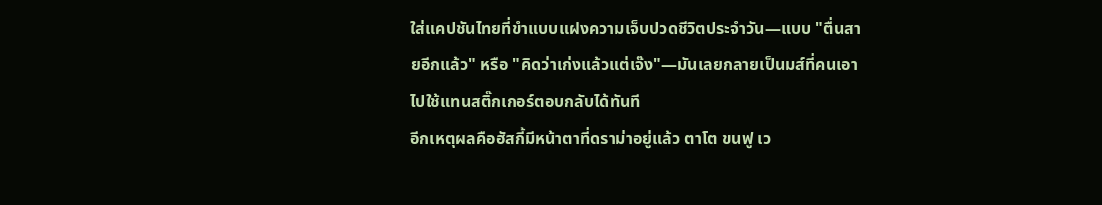ใส่แคปชันไทยที่ขำแบบแฝงความเจ็บปวดชีวิตประจำวัน—แบบ "ตื่นสายอีกแล้ว" หรือ "คิดว่าเก่งแล้วแต่เจ๊ง"—มันเลยกลายเป็นมส์ที่คนเอาไปใช้แทนสติ๊กเกอร์ตอบกลับได้ทันที
อีกเหตุผลคือฮัสกี้มีหน้าตาที่ดราม่าอยู่แล้ว ตาโต ขนฟู เว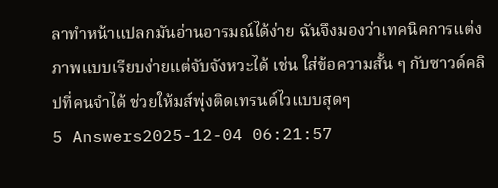ลาทำหน้าแปลกมันอ่านอารมณ์ได้ง่าย ฉันจึงมองว่าเทคนิคการแต่งภาพแบบเรียบง่ายแต่จับจังหวะได้ เช่น ใส่ข้อความสั้น ๆ กับซาวด์คลิปที่คนจำได้ ช่วยให้มส์พุ่งติดเทรนด์ไวแบบสุดๆ
5 Answers2025-12-04 06:21:57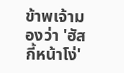ข้าพเจ้ามองว่า 'ฮัสกี้หน้าโง่'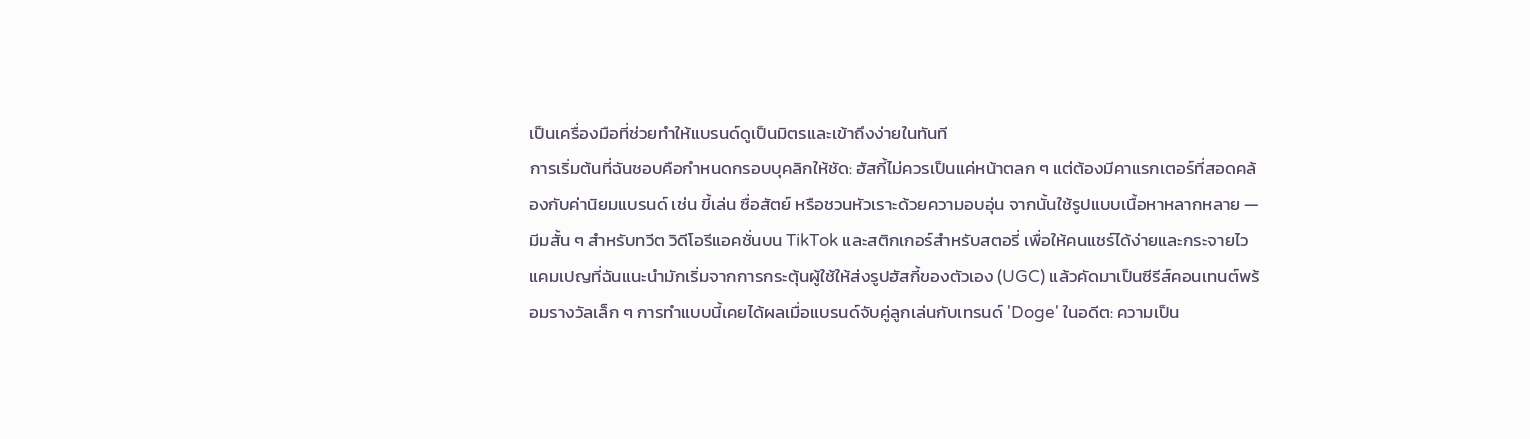เป็นเครื่องมือที่ช่วยทำให้แบรนด์ดูเป็นมิตรและเข้าถึงง่ายในทันที
การเริ่มต้นที่ฉันชอบคือกำหนดกรอบบุคลิกให้ชัด: ฮัสกี้ไม่ควรเป็นแค่หน้าตลก ๆ แต่ต้องมีคาแรกเตอร์ที่สอดคล้องกับค่านิยมแบรนด์ เช่น ขี้เล่น ซื่อสัตย์ หรือชวนหัวเราะด้วยความอบอุ่น จากนั้นใช้รูปแบบเนื้อหาหลากหลาย — มีมสั้น ๆ สำหรับทวีต วิดีโอรีแอคชั่นบน TikTok และสติกเกอร์สำหรับสตอรี่ เพื่อให้คนแชร์ได้ง่ายและกระจายไว
แคมเปญที่ฉันแนะนำมักเริ่มจากการกระตุ้นผู้ใช้ให้ส่งรูปฮัสกี้ของตัวเอง (UGC) แล้วคัดมาเป็นซีรีส์คอนเทนต์พร้อมรางวัลเล็ก ๆ การทำแบบนี้เคยได้ผลเมื่อแบรนด์จับคู่ลูกเล่นกับเทรนด์ 'Doge' ในอดีต: ความเป็น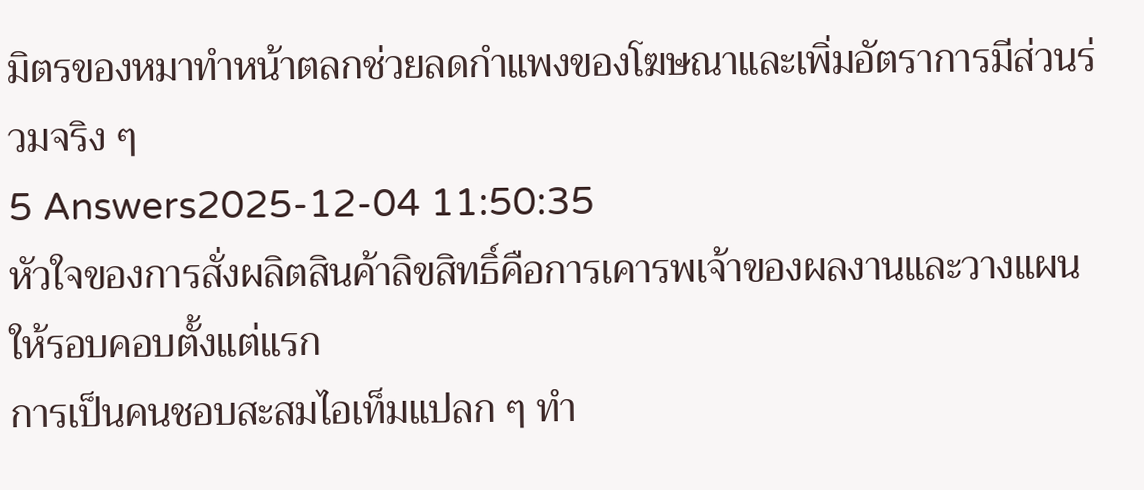มิตรของหมาทำหน้าตลกช่วยลดกำแพงของโฆษณาและเพิ่มอัตราการมีส่วนร่วมจริง ๆ
5 Answers2025-12-04 11:50:35
หัวใจของการสั่งผลิตสินค้าลิขสิทธิ์คือการเคารพเจ้าของผลงานและวางแผนให้รอบคอบตั้งแต่แรก
การเป็นคนชอบสะสมไอเท็มแปลก ๆ ทำ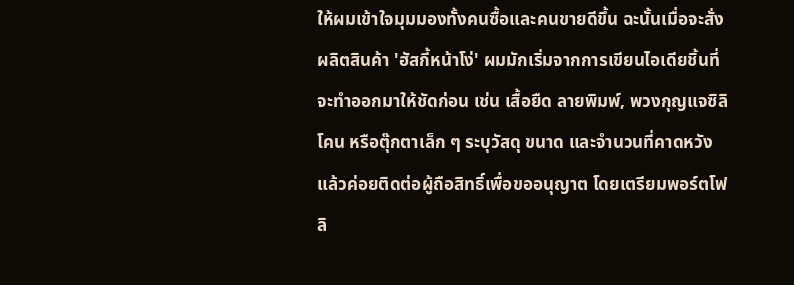ให้ผมเข้าใจมุมมองทั้งคนซื้อและคนขายดีขึ้น ฉะนั้นเมื่อจะสั่งผลิตสินค้า 'ฮัสกี้หน้าโง่' ผมมักเริ่มจากการเขียนไอเดียชิ้นที่จะทำออกมาให้ชัดก่อน เช่น เสื้อยืด ลายพิมพ์, พวงกุญแจซิลิโคน หรือตุ๊กตาเล็ก ๆ ระบุวัสดุ ขนาด และจำนวนที่คาดหวัง แล้วค่อยติดต่อผู้ถือสิทธิ์เพื่อขออนุญาต โดยเตรียมพอร์ตโฟลิ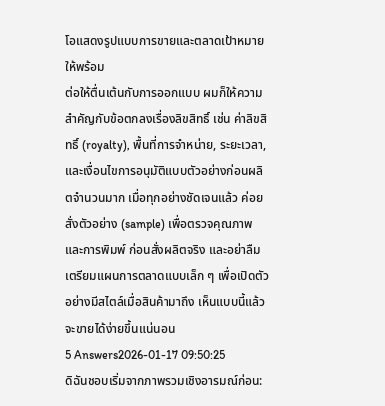โอแสดงรูปแบบการขายและตลาดเป้าหมายให้พร้อม
ต่อให้ตื่นเต้นกับการออกแบบ ผมก็ให้ความสำคัญกับข้อตกลงเรื่องลิขสิทธิ์ เช่น ค่าลิขสิทธิ์ (royalty), พื้นที่การจำหน่าย, ระยะเวลา, และเงื่อนไขการอนุมัติแบบตัวอย่างก่อนผลิตจำนวนมาก เมื่อทุกอย่างชัดเจนแล้ว ค่อยสั่งตัวอย่าง (sample) เพื่อตรวจคุณภาพและการพิมพ์ ก่อนสั่งผลิตจริง และอย่าลืมเตรียมแผนการตลาดแบบเล็ก ๆ เพื่อเปิดตัวอย่างมีสไตล์เมื่อสินค้ามาถึง เห็นแบบนี้แล้วจะขายได้ง่ายขึ้นแน่นอน
5 Answers2026-01-17 09:50:25
ดิฉันชอบเริ่มจากภาพรวมเชิงอารมณ์ก่อน: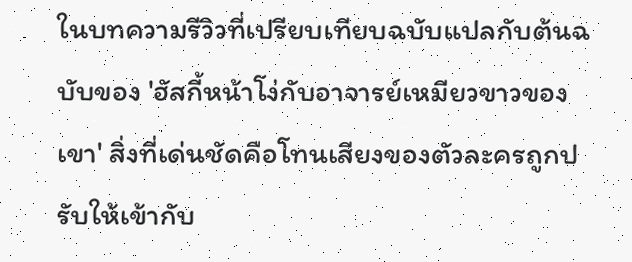ในบทความรีวิวที่เปรียบเทียบฉบับแปลกับต้นฉบับของ 'ฮัสกี้หน้าโง่กับอาจารย์เหมียวขาวของเขา' สิ่งที่เด่นชัดคือโทนเสียงของตัวละครถูกปรับให้เข้ากับ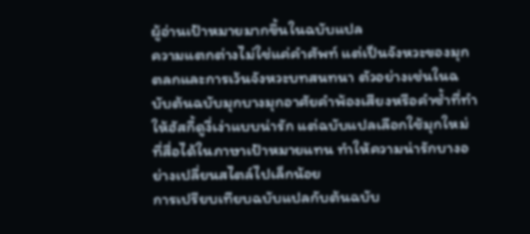ผู้อ่านเป้าหมายมากขึ้นในฉบับแปล
ความแตกต่างไม่ใช่แค่คำศัพท์ แต่เป็นจังหวะของมุกตลกและการเว้นจังหวะบทสนทนา ตัวอย่างเช่นในฉบับต้นฉบับมุกบางมุกอาศัยคำพ้องเสียงหรือคำซ้ำที่ทำให้ฮัสกี้ดูงี่เง่าแบบน่ารัก แต่ฉบับแปลเลือกใช้มุกใหม่ที่สื่อได้ในภาษาเป้าหมายแทน ทำให้ความน่ารักบางอย่างเปลี่ยนสไตล์ไปเล็กน้อย
การเปรียบเทียบฉบับแปลกับต้นฉบับ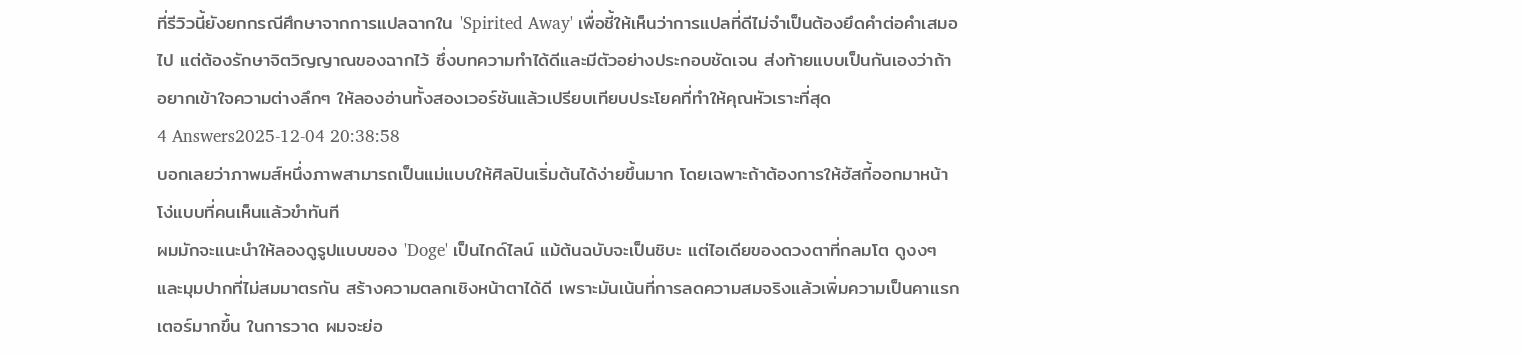ที่รีวิวนี้ยังยกกรณีศึกษาจากการแปลฉากใน 'Spirited Away' เพื่อชี้ให้เห็นว่าการแปลที่ดีไม่จำเป็นต้องยึดคำต่อคำเสมอไป แต่ต้องรักษาจิตวิญญาณของฉากไว้ ซึ่งบทความทำได้ดีและมีตัวอย่างประกอบชัดเจน ส่งท้ายแบบเป็นกันเองว่าถ้าอยากเข้าใจความต่างลึกๆ ให้ลองอ่านทั้งสองเวอร์ชันแล้วเปรียบเทียบประโยคที่ทำให้คุณหัวเราะที่สุด
4 Answers2025-12-04 20:38:58
บอกเลยว่าภาพมส์หนึ่งภาพสามารถเป็นแม่แบบให้ศิลปินเริ่มต้นได้ง่ายขึ้นมาก โดยเฉพาะถ้าต้องการให้ฮัสกี้ออกมาหน้าโง่แบบที่คนเห็นแล้วขำทันที
ผมมักจะแนะนำให้ลองดูรูปแบบของ 'Doge' เป็นไกด์ไลน์ แม้ต้นฉบับจะเป็นชิบะ แต่ไอเดียของดวงตาที่กลมโต ดูงงๆ และมุมปากที่ไม่สมมาตรกัน สร้างความตลกเชิงหน้าตาได้ดี เพราะมันเน้นที่การลดความสมจริงแล้วเพิ่มความเป็นคาแรกเตอร์มากขึ้น ในการวาด ผมจะย่อ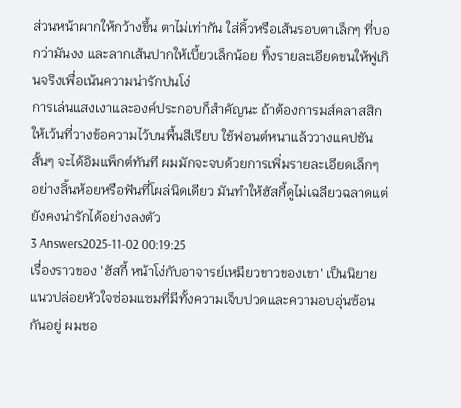ส่วนหน้าผากให้กว้างขึ้น ตาไม่เท่ากัน ใส่คิ้วหรือเส้นรอบตาเล็กๆ ที่บอกว่ามันงง และลากเส้นปากให้เบี้ยวเล็กน้อย ทิ้งรายละเอียดขนให้ฟูเกินจริงเพื่อเน้นความน่ารักปนโง่
การเล่นแสงเงาและองค์ประกอบก็สำคัญนะ ถ้าต้องการมส์คลาสสิก ให้เว้นที่วางข้อความไว้บนพื้นสีเรียบ ใช้ฟอนต์หนาแล้ววางแคปชันสั้นๆ จะได้อิมแพ็กต์ทันที ผมมักจะจบด้วยการเพิ่มรายละเอียดเล็กๆ อย่างลิ้นห้อยหรือฟันที่โผล่นิดเดียว มันทำให้ฮัสกี้ดูไม่เฉลียวฉลาดแต่ยังคงน่ารักได้อย่างลงตัว
3 Answers2025-11-02 00:19:25
เรื่องราวของ 'ฮัสกี้ หน้าโง่กับอาจารย์เหมียวขาวของเขา' เป็นนิยายแนวปล่อยหัวใจซ่อมแซมที่มีทั้งความเจ็บปวดและความอบอุ่นซ้อนกันอยู่ ผมชอ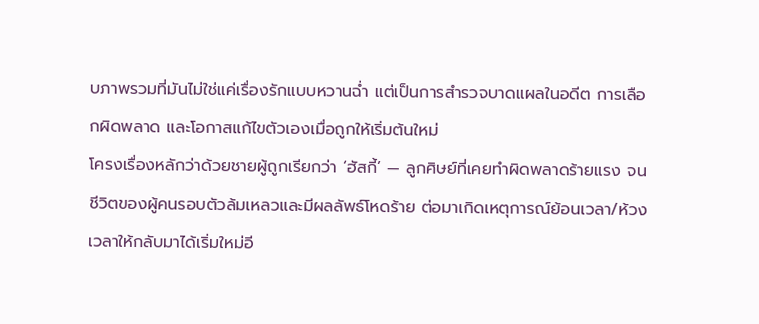บภาพรวมที่มันไม่ใช่แค่เรื่องรักแบบหวานฉ่ำ แต่เป็นการสำรวจบาดแผลในอดีต การเลือกผิดพลาด และโอกาสแก้ไขตัวเองเมื่อถูกให้เริ่มต้นใหม่
โครงเรื่องหลักว่าด้วยชายผู้ถูกเรียกว่า ‘ฮัสกี้’ — ลูกศิษย์ที่เคยทำผิดพลาดร้ายแรง จนชีวิตของผู้คนรอบตัวล้มเหลวและมีผลลัพธ์โหดร้าย ต่อมาเกิดเหตุการณ์ย้อนเวลา/ห้วงเวลาให้กลับมาได้เริ่มใหม่อี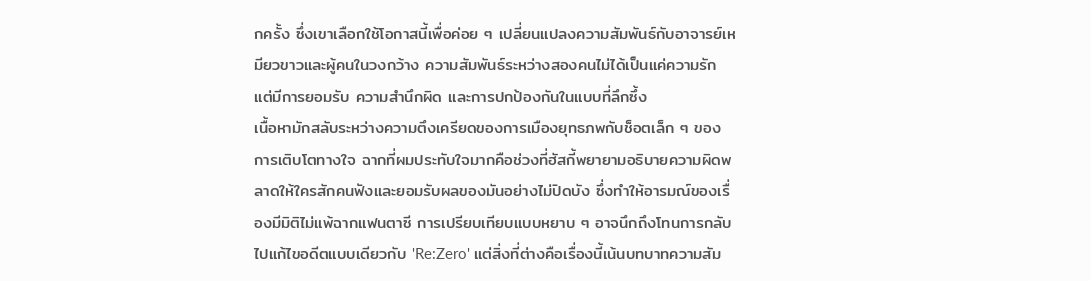กครั้ง ซึ่งเขาเลือกใช้โอกาสนี้เพื่อค่อย ๆ เปลี่ยนแปลงความสัมพันธ์กับอาจารย์เหมียวขาวและผู้คนในวงกว้าง ความสัมพันธ์ระหว่างสองคนไม่ได้เป็นแค่ความรัก แต่มีการยอมรับ ความสำนึกผิด และการปกป้องกันในแบบที่ลึกซึ้ง
เนื้อหามักสลับระหว่างความตึงเครียดของการเมืองยุทธภพกับช็อตเล็ก ๆ ของการเติบโตทางใจ ฉากที่ผมประทับใจมากคือช่วงที่ฮัสกี้พยายามอธิบายความผิดพลาดให้ใครสักคนฟังและยอมรับผลของมันอย่างไม่ปิดบัง ซึ่งทำให้อารมณ์ของเรื่องมีมิติไม่แพ้ฉากแฟนตาซี การเปรียบเทียบแบบหยาบ ๆ อาจนึกถึงโทนการกลับไปแก้ไขอดีตแบบเดียวกับ 'Re:Zero' แต่สิ่งที่ต่างคือเรื่องนี้เน้นบทบาทความสัม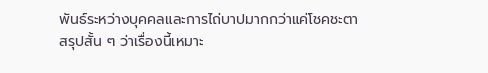พันธ์ระหว่างบุคคลและการไถ่บาปมากกว่าแค่โชคชะตา
สรุปสั้น ๆ ว่าเรื่องนี้เหมาะ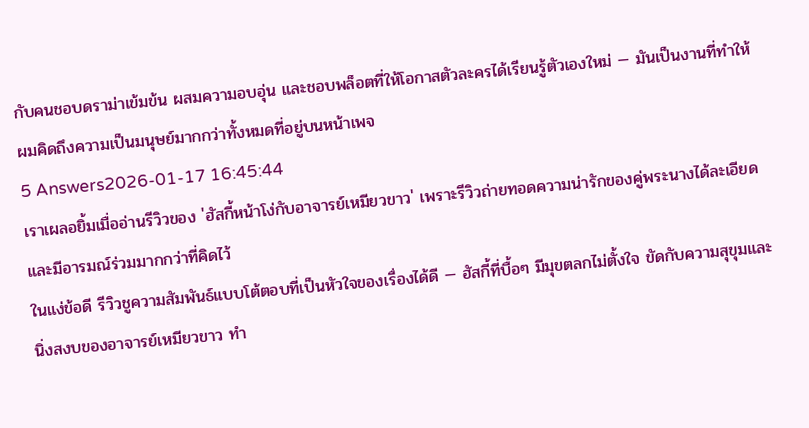กับคนชอบดราม่าเข้มข้น ผสมความอบอุ่น และชอบพล็อตที่ให้โอกาสตัวละครได้เรียนรู้ตัวเองใหม่ — มันเป็นงานที่ทำให้ผมคิดถึงความเป็นมนุษย์มากกว่าทั้งหมดที่อยู่บนหน้าเพจ
5 Answers2026-01-17 16:45:44
เราเผลอยิ้มเมื่ออ่านรีวิวของ 'ฮัสกี้หน้าโง่กับอาจารย์เหมียวขาว' เพราะรีวิวถ่ายทอดความน่ารักของคู่พระนางได้ละเอียดและมีอารมณ์ร่วมมากกว่าที่คิดไว้
ในแง่ข้อดี รีวิวชูความสัมพันธ์แบบโต้ตอบที่เป็นหัวใจของเรื่องได้ดี — ฮัสกี้ที่บื้อๆ มีมุขตลกไม่ตั้งใจ ขัดกับความสุขุมและนิ่งสงบของอาจารย์เหมียวขาว ทำ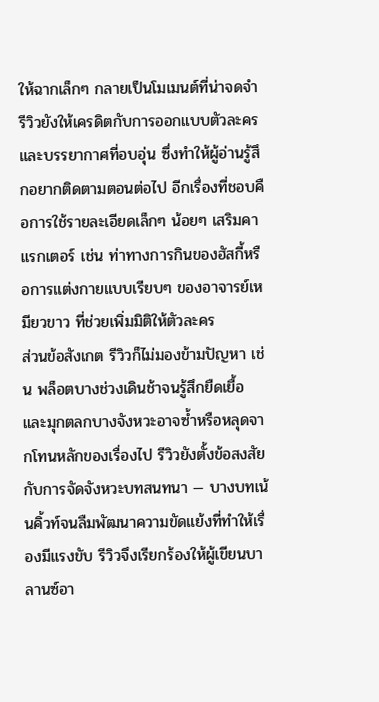ให้ฉากเล็กๆ กลายเป็นโมเมนต์ที่น่าจดจำ รีวิวยังให้เครดิตกับการออกแบบตัวละครและบรรยากาศที่อบอุ่น ซึ่งทำให้ผู้อ่านรู้สึกอยากติดตามตอนต่อไป อีกเรื่องที่ชอบคือการใช้รายละเอียดเล็กๆ น้อยๆ เสริมคาแรกเตอร์ เช่น ท่าทางการกินของฮัสกี้หรือการแต่งกายแบบเรียบๆ ของอาจารย์เหมียวขาว ที่ช่วยเพิ่มมิติให้ตัวละคร
ส่วนข้อสังเกต รีวิวก็ไม่มองข้ามปัญหา เช่น พล็อตบางช่วงเดินช้าจนรู้สึกยืดเยื้อ และมุกตลกบางจังหวะอาจซ้ำหรือหลุดจากโทนหลักของเรื่องไป รีวิวยังตั้งข้อสงสัยกับการจัดจังหวะบทสนทนา — บางบทเน้นคิ้วท์จนลืมพัฒนาความขัดแย้งที่ทำให้เรื่องมีแรงขับ รีวิวจึงเรียกร้องให้ผู้เขียนบาลานซ์อา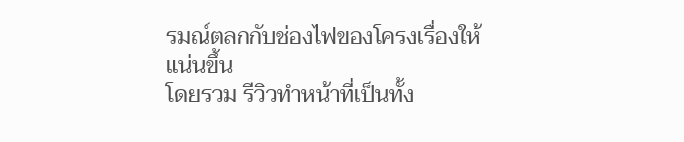รมณ์ตลกกับช่องไฟของโครงเรื่องให้แน่นขึ้น
โดยรวม รีวิวทำหน้าที่เป็นทั้ง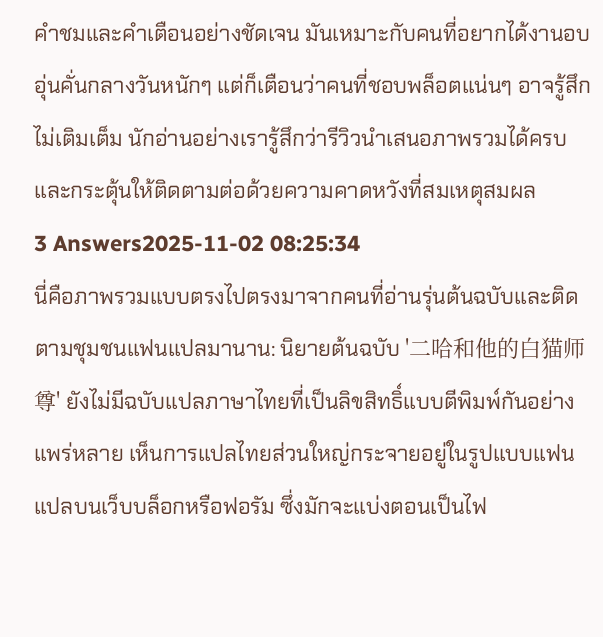คำชมและคำเตือนอย่างชัดเจน มันเหมาะกับคนที่อยากได้งานอบอุ่นคั่นกลางวันหนักๆ แต่ก็เตือนว่าคนที่ชอบพล็อตแน่นๆ อาจรู้สึกไม่เติมเต็ม นักอ่านอย่างเรารู้สึกว่ารีวิวนำเสนอภาพรวมได้ครบและกระตุ้นให้ติดตามต่อด้วยความคาดหวังที่สมเหตุสมผล
3 Answers2025-11-02 08:25:34
นี่คือภาพรวมแบบตรงไปตรงมาจากคนที่อ่านรุ่นต้นฉบับและติดตามชุมชนแฟนแปลมานาน: นิยายต้นฉบับ '二哈和他的白猫师尊' ยังไม่มีฉบับแปลภาษาไทยที่เป็นลิขสิทธิ์แบบตีพิมพ์กันอย่างแพร่หลาย เห็นการแปลไทยส่วนใหญ่กระจายอยู่ในรูปแบบแฟนแปลบนเว็บบล็อกหรือฟอรัม ซึ่งมักจะแบ่งตอนเป็นไฟ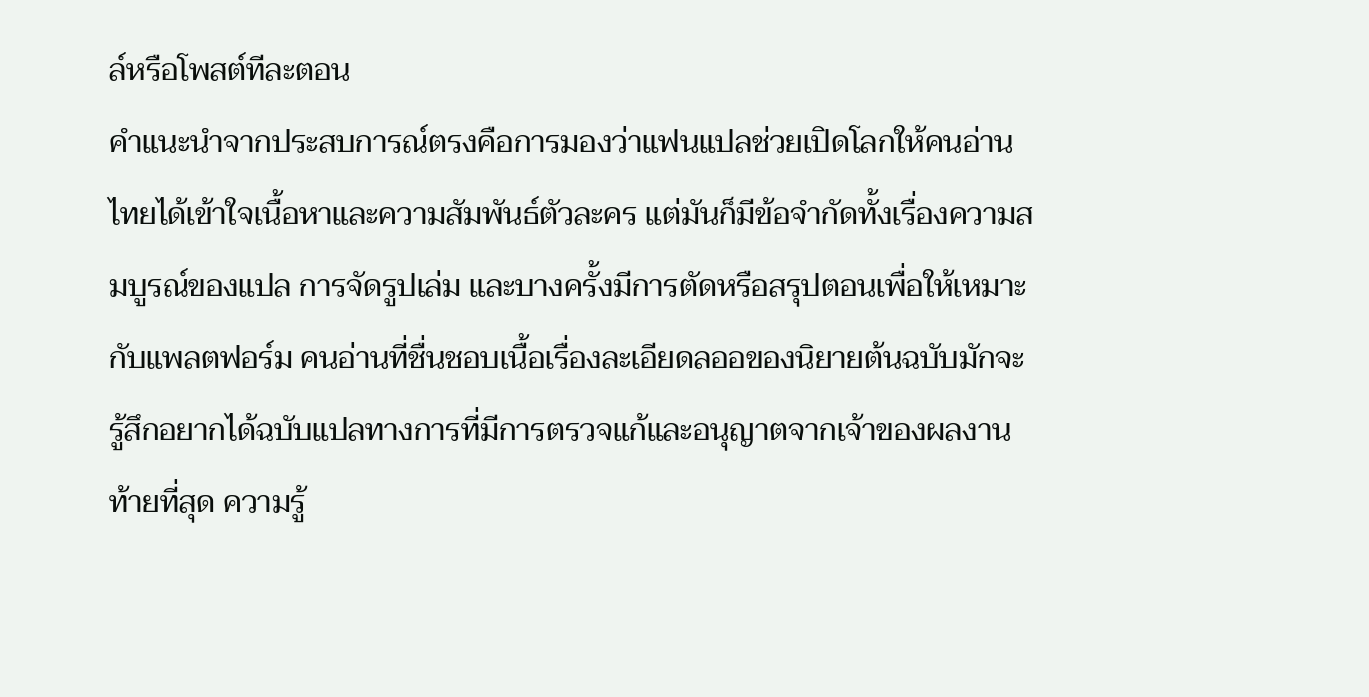ล์หรือโพสต์ทีละตอน
คำแนะนำจากประสบการณ์ตรงคือการมองว่าแฟนแปลช่วยเปิดโลกให้คนอ่านไทยได้เข้าใจเนื้อหาและความสัมพันธ์ตัวละคร แต่มันก็มีข้อจำกัดทั้งเรื่องความสมบูรณ์ของแปล การจัดรูปเล่ม และบางครั้งมีการตัดหรือสรุปตอนเพื่อให้เหมาะกับแพลตฟอร์ม คนอ่านที่ชื่นชอบเนื้อเรื่องละเอียดลออของนิยายต้นฉบับมักจะรู้สึกอยากได้ฉบับแปลทางการที่มีการตรวจแก้และอนุญาตจากเจ้าของผลงาน
ท้ายที่สุด ความรู้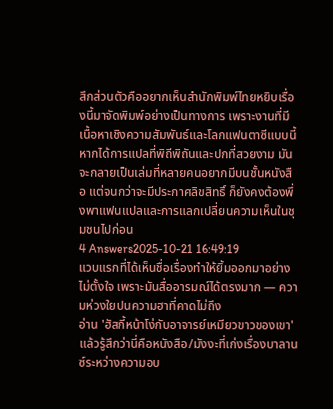สึกส่วนตัวคืออยากเห็นสำนักพิมพ์ไทยหยิบเรื่องนี้มาจัดพิมพ์อย่างเป็นทางการ เพราะงานที่มีเนื้อหาเชิงความสัมพันธ์และโลกแฟนตาซีแบบนี้ หากได้การแปลที่พิถีพิถันและปกที่สวยงาม มันจะกลายเป็นเล่มที่หลายคนอยากมีบนชั้นหนังสือ แต่จนกว่าจะมีประกาศลิขสิทธิ์ ก็ยังคงต้องพึ่งพาแฟนแปลและการแลกเปลี่ยนความเห็นในชุมชนไปก่อน
4 Answers2025-10-21 16:49:19
แวบแรกที่ได้เห็นชื่อเรื่องทำให้ยิ้มออกมาอย่างไม่ตั้งใจ เพราะมันสื่ออารมณ์ได้ตรงมาก — ความห่วงใยปนความฮาที่คาดไม่ถึง
อ่าน 'ฮัสกี้หน้าโง่กับอาจารย์เหมียวขาวของเขา' แล้วรู้สึกว่านี่คือหนังสือ/มังงะที่เก่งเรื่องบาลานซ์ระหว่างความอบ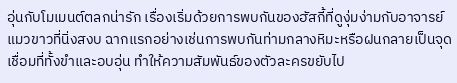อุ่นกับโมเมนต์ตลกน่ารัก เรื่องเริ่มด้วยการพบกันของฮัสกี้ที่ดูงุ่มง่ามกับอาจารย์แมวขาวที่นิ่งสงบ ฉากแรกอย่างเช่นการพบกันท่ามกลางหิมะหรือฝนกลายเป็นจุดเชื่อมที่ทั้งขำและอบอุ่น ทำให้ความสัมพันธ์ของตัวละครขยับไป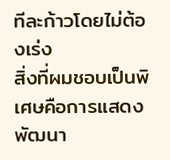ทีละก้าวโดยไม่ต้องเร่ง
สิ่งที่ผมชอบเป็นพิเศษคือการแสดงพัฒนา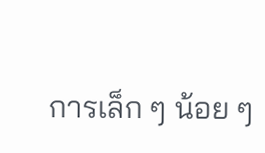การเล็ก ๆ น้อย ๆ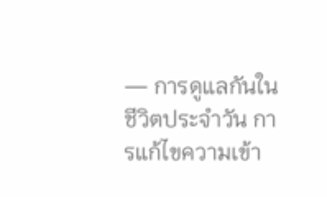— การดูแลกันในชีวิตประจำวัน การแก้ไขความเข้า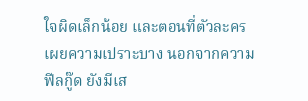ใจผิดเล็กน้อย และตอนที่ตัวละครเผยความเปราะบาง นอกจากความฟีลกู๊ด ยังมีเส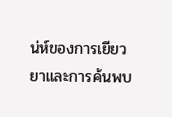น่ห์ของการเยียวยาและการค้นพบ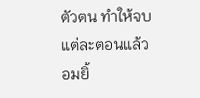ตัวตน ทำให้จบแต่ละตอนแล้วอมยิ้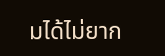มได้ไม่ยาก